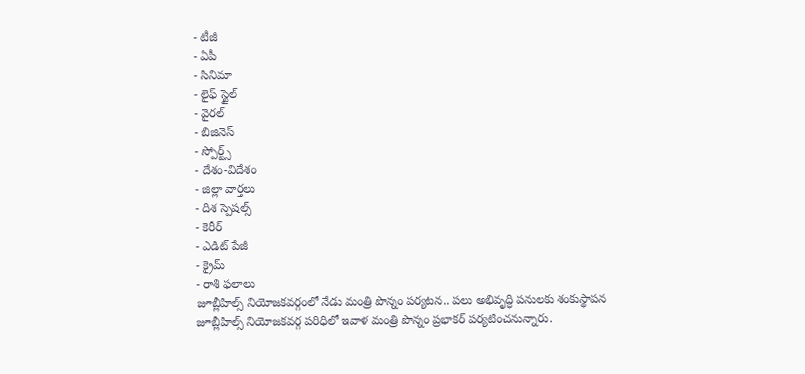- టీజీ
- ఏపీ
- సినిమా
- లైఫ్ స్టైల్
- వైరల్
- బిజినెస్
- స్పోర్ట్స్
- దేశం-విదేశం
- జిల్లా వార్తలు
- దిశ స్పెషల్స్
- కెరీర్
- ఎడిట్ పేజీ
- క్రైమ్
- రాశి ఫలాలు
జూబ్లీహిల్స్ నియోజకవర్గంలో నేడు మంత్రి పొన్నం పర్యటన.. పలు అభివృద్ధి పనులకు శంకుస్థాపన
జూబ్లీహిల్స్ నియోజకవర్గ పరిధిలో ఇవాళ మంత్రి పొన్నం ప్రభాకర్ పర్యటించనున్నారు.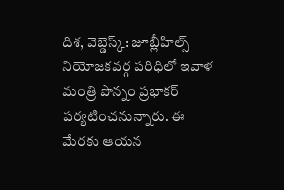దిశ, వెబ్డెస్క్: జూబ్లీహిల్స్ నియోజకవర్గ పరిధిలో ఇవాళ మంత్రి పొన్నం ప్రభాకర్ పర్యటించనున్నారు. ఈ మేరకు ఆయన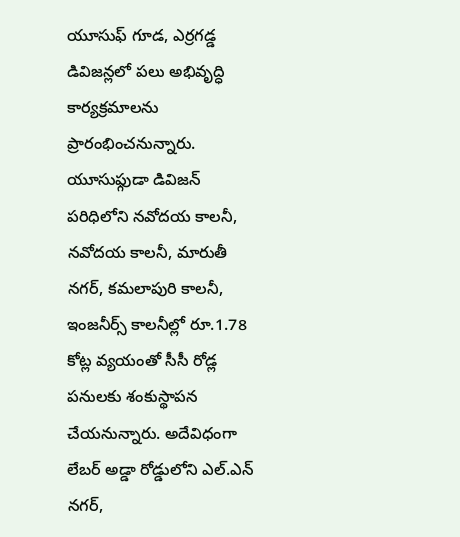యూసుఫ్ గూడ, ఎర్రగడ్డ డివిజన్లలో పలు అభివృద్ధి కార్యక్రమాలను ప్రారంభించనున్నారు. యూసుఫ్గుడా డివిజన్ పరిధిలోని నవోదయ కాలనీ, నవోదయ కాలనీ, మారుతీ నగర్, కమలాపురి కాలనీ, ఇంజనీర్స్ కాలనీల్లో రూ.1.78 కోట్ల వ్యయంతో సీసీ రోడ్ల పనులకు శంకుస్థాపన చేయనున్నారు. అదేవిధంగా లేబర్ అడ్డా రోడ్డులోని ఎల్.ఎన్ నగర్,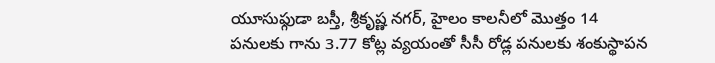యూసుఫ్గుడా బస్తీ, శ్రీకృష్ణ నగర్, హైలం కాలనీలో మొత్తం 14 పనులకు గాను 3.77 కోట్ల వ్యయంతో సీసీ రోడ్ల పనులకు శంకుస్థాపన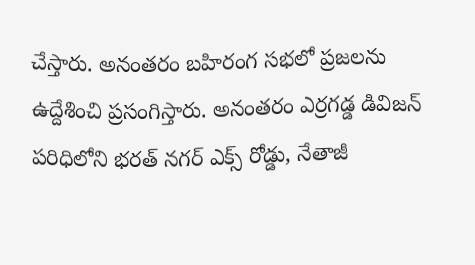చేస్తారు. అనంతరం బహిరంగ సభలో ప్రజలను ఉద్దేశించి ప్రసంగిస్తారు. అనంతరం ఎర్రగడ్డ డివిజన్ పరిధిలోని భరత్ నగర్ ఎక్స్ రోడ్డు, నేతాజీ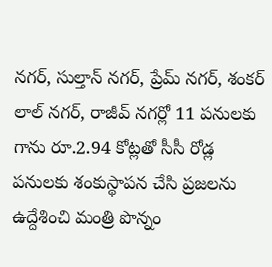నగర్, సుల్తాన్ నగర్, ప్రేమ్ నగర్, శంకర్ లాల్ నగర్, రాజీవ్ నగర్లో 11 పనులకు గాను రూ.2.94 కోట్లతో సీసీ రోడ్ల పనులకు శంకుస్థాపన చేసి ప్రజలను ఉద్దేశించి మంత్రి పొన్నం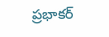ప్రభాకర్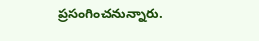ప్రసంగించనున్నారు.